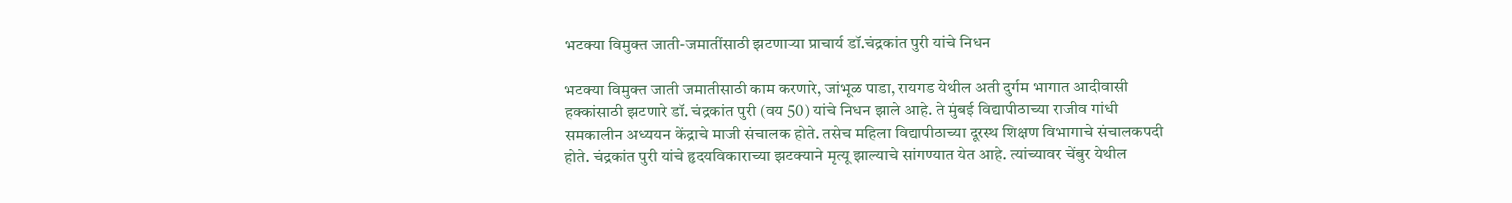भटक्या विमुक्त जाती-जमातींसाठी झटणाऱ्या प्राचार्य डॉ.चंद्रकांत पुरी यांचे निधन

भटक्या विमुक्त जाती जमातीसाठी काम करणारे, जांभूळ पाडा, रायगड येथील अती दुर्गम भागात आदीवासी हक्कांसाठी झटणारे डॉ. चंद्रकांत पुरी (वय 50) यांचे निधन झाले आहे. ते मुंबई विद्यापीठाच्या राजीव गांधी समकालीन अध्ययन केंद्राचे माजी संचालक होते. तसेच महिला विद्यापीठाच्या दूरस्थ शिक्षण विभागाचे संचालकपदी होते. चंद्रकांत पुरी यांचे हृदयविकाराच्या झटक्याने मृत्यू झाल्याचे सांगण्यात येत आहे. त्यांच्यावर चेंबुर येथील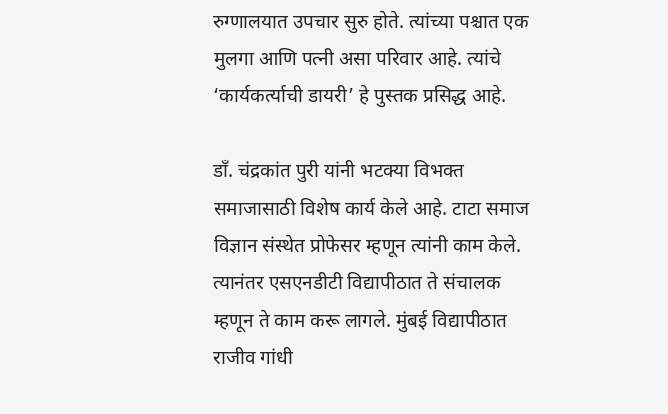रुग्णालयात उपचार सुरु होते. त्यांच्या पश्चात एक मुलगा आणि पत्नी असा परिवार आहे. त्यांचे ‘कार्यकर्त्याची डायरी’ हे पुस्तक प्रसिद्ध आहे.

डाँ. चंद्रकांत पुरी यांनी भटक्या विभक्त समाजासाठी विशेष कार्य केले आहे. टाटा समाज विज्ञान संस्थेत प्रोफेसर म्हणून त्यांनी काम केले. त्यानंतर एसएनडीटी विद्यापीठात ते संचालक म्हणून ते काम करू लागले. मुंबई विद्यापीठात राजीव गांधी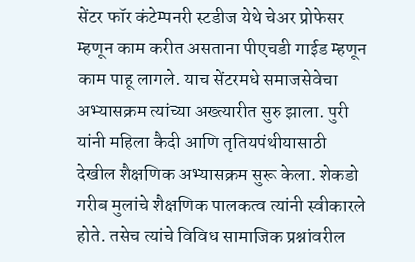सेंटर फॉर कंटेम्पनरी स्टडीज येथे चेअर प्रोफेसर म्हणून काम करीत असताना पीएचडी गाईड म्हणून काम पाहू लागले. याच सेंटरमधे समाजसेवेचा अभ्यासक्रम त्यांच्या अख्त्यारीत सुरु झाला. पुरी यांनी महिला कैदी आणि तृतियपंथीयासाठी देखील शैक्षणिक अभ्यासक्रम सुरू केला. शेकडो गरीब मुलांचे शैक्षणिक पालकत्व त्यांनी स्वीकारले होते. तसेच त्यांचे विविध सामाजिक प्रश्नांवरील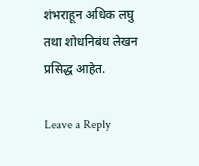शंभराहून अधिक लघु तथा शोधनिबंध लेखन प्रसिद्ध आहेत.

Leave a Reply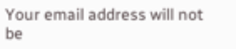Your email address will not be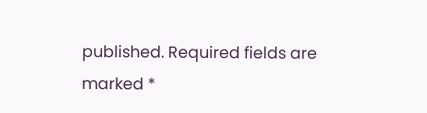published. Required fields are marked *